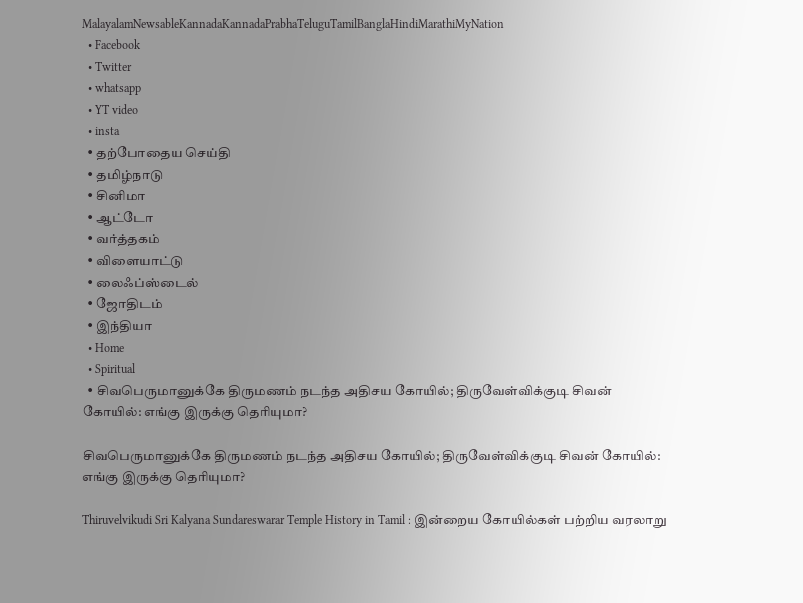MalayalamNewsableKannadaKannadaPrabhaTeluguTamilBanglaHindiMarathiMyNation
  • Facebook
  • Twitter
  • whatsapp
  • YT video
  • insta
  • தற்போதைய செய்தி
  • தமிழ்நாடு
  • சினிமா
  • ஆட்டோ
  • வர்த்தகம்
  • விளையாட்டு
  • லைஃப்ஸ்டைல்
  • ஜோதிடம்
  • இந்தியா
  • Home
  • Spiritual
  • சிவபெருமானுக்கே திருமணம் நடந்த அதிசய கோயில்; திருவேள்விக்குடி சிவன் கோயில்: எங்கு இருக்கு தெரியுமா?

சிவபெருமானுக்கே திருமணம் நடந்த அதிசய கோயில்; திருவேள்விக்குடி சிவன் கோயில்: எங்கு இருக்கு தெரியுமா?

Thiruvelvikudi Sri Kalyana Sundareswarar Temple History in Tamil : இன்றைய கோயில்கள் பற்றிய வரலாறு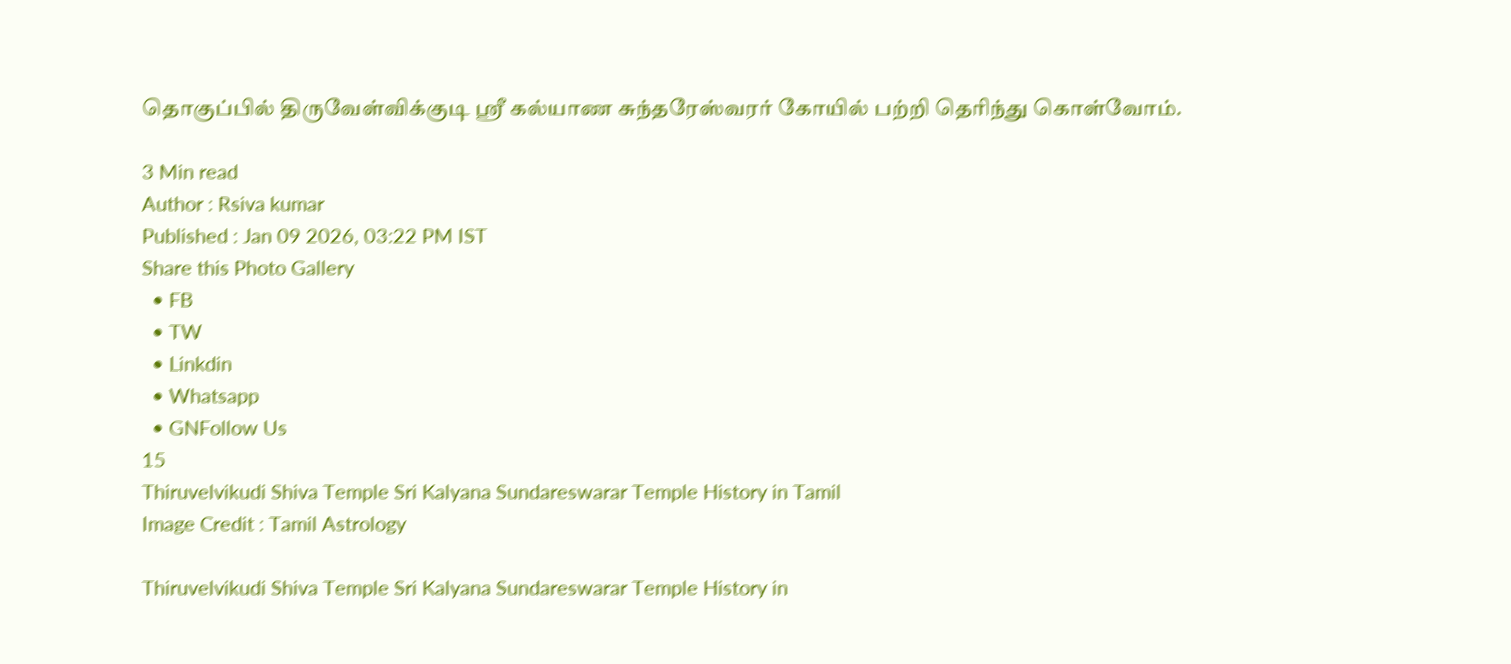தொகுப்பில் திருவேள்விக்குடி ஸ்ரீ கல்யாண சுந்தரேஸ்வரர் கோயில் பற்றி தெரிந்து கொள்வோம்.

3 Min read
Author : Rsiva kumar
Published : Jan 09 2026, 03:22 PM IST
Share this Photo Gallery
  • FB
  • TW
  • Linkdin
  • Whatsapp
  • GNFollow Us
15
Thiruvelvikudi Shiva Temple Sri Kalyana Sundareswarar Temple History in Tamil
Image Credit : Tamil Astrology

Thiruvelvikudi Shiva Temple Sri Kalyana Sundareswarar Temple History in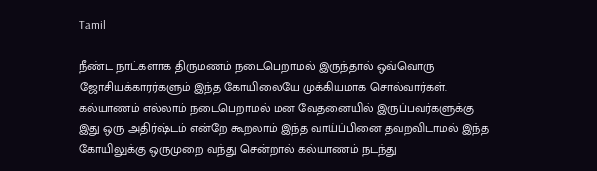Tamil

நீண்ட நாட்களாக திருமணம் நடைபெறாமல் இருந்தால் ஒவ்வொரு ஜோசியக்காரர்களும் இந்த கோயிலையே முக்கியமாக சொல்வார்கள். கல்யாணம் எல்லாம் நடைபெறாமல் மன வேதனையில் இருப்பவர்களுக்கு இது ஒரு அதிர்ஷ்டம் என்றே கூறலாம் இந்த வாய்ப்பினை தவறவிடாமல் இந்த கோயிலுக்கு ஒருமுறை வந்து சென்றால் கல்யாணம் நடந்து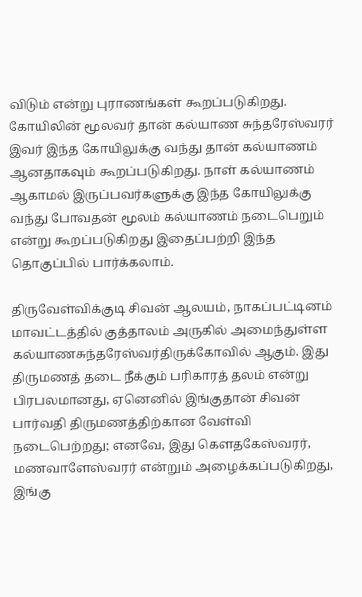விடும் என்று புராணங்கள் கூறப்படுகிறது. கோயிலின் மூலவர் தான் கல்யாண சுந்தரேஸ்வரர் இவர் இந்த கோயிலுக்கு வந்து தான் கல்யாணம் ஆனதாகவும் கூறப்படுகிறது. நாள் கல்யாணம் ஆகாமல் இருப்பவர்களுக்கு இந்த கோயிலுக்கு வந்து போவதன் மூலம் கல்யாணம் நடைபெறும் என்று கூறப்படுகிறது இதைப்பற்றி இந்த தொகுப்பில் பார்க்கலாம்.

திருவேள்விக்குடி சிவன் ஆலயம், நாகப்பட்டினம் மாவட்டத்தில் குத்தாலம் அருகில் அமைந்துள்ள கல்யாணசுந்தரேஸ்வர்திருக்கோவில் ஆகும். இது திருமணத் தடை நீக்கும் பரிகாரத் தலம் என்று பிரபலமானது, ஏனெனில் இங்குதான் சிவன் பார்வதி திருமணத்திற்கான வேள்வி நடைபெற்றது; எனவே, இது கௌதகேஸ்வரர், மணவாளேஸ்வரர் என்றும் அழைக்கப்படுகிறது, இங்கு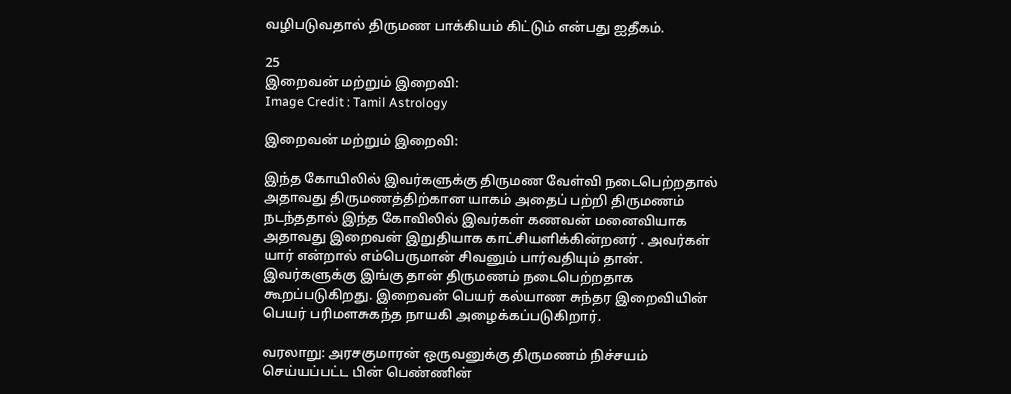வழிபடுவதால் திருமண பாக்கியம் கிட்டும் என்பது ஐதீகம்.

25
இறைவன் மற்றும் இறைவி:
Image Credit : Tamil Astrology

இறைவன் மற்றும் இறைவி:

இந்த கோயிலில் இவர்களுக்கு திருமண வேள்வி நடைபெற்றதால் அதாவது திருமணத்திற்கான யாகம் அதைப் பற்றி திருமணம் நடந்ததால் இந்த கோவிலில் இவர்கள் கணவன் மனைவியாக அதாவது இறைவன் இறுதியாக காட்சியளிக்கின்றனர் . அவர்கள் யார் என்றால் எம்பெருமான் சிவனும் பார்வதியும் தான். இவர்களுக்கு இங்கு தான் திருமணம் நடைபெற்றதாக கூறப்படுகிறது. இறைவன் பெயர் கல்யாண சுந்தர இறைவியின் பெயர் பரிமளசுகந்த நாயகி அழைக்கப்படுகிறார்.

வரலாறு: அரசகுமாரன் ஒருவனுக்கு திருமணம் நிச்சயம் செய்யப்பட்ட பின் பெண்ணின்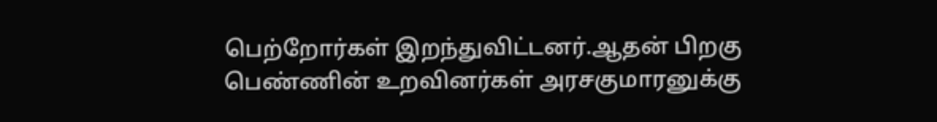பெற்றோர்கள் இறந்துவிட்டனர்.ஆதன் பிறகு பெண்ணின் உறவினர்கள் அரசகுமாரனுக்கு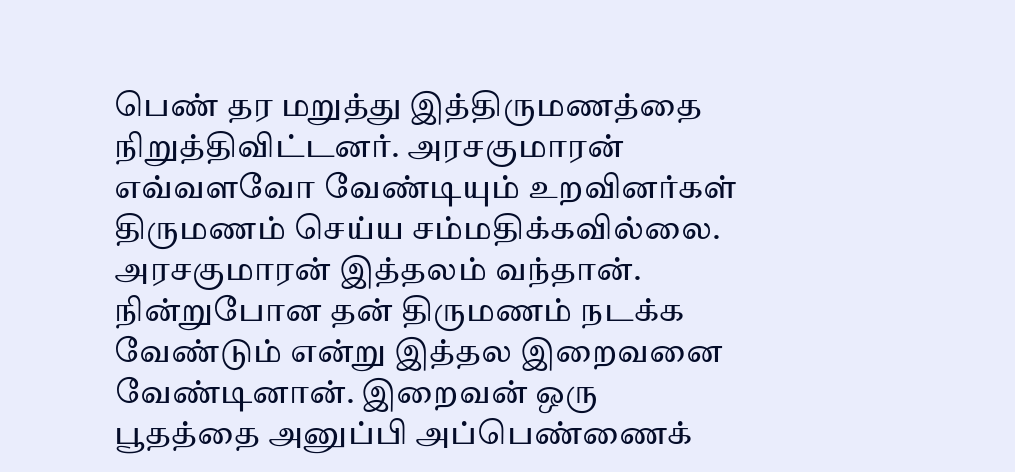பெண் தர மறுத்து இத்திருமணத்தை நிறுத்திவிட்டனர். அரசகுமாரன் எவ்வளவோ வேண்டியும் உறவினர்கள் திருமணம் செய்ய சம்மதிக்கவில்லை. அரசகுமாரன் இத்தலம் வந்தான். நின்றுபோன தன் திருமணம் நடக்க வேண்டும் என்று இத்தல இறைவனை வேண்டினான். இறைவன் ஒரு பூதத்தை அனுப்பி அப்பெண்ணைக்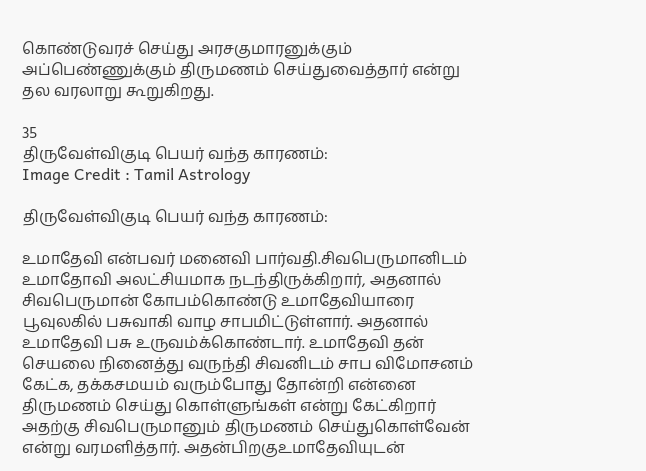கொண்டுவரச் செய்து அரசகுமாரனுக்கும் அப்பெண்ணுக்கும் திருமணம் செய்துவைத்தார் என்று தல வரலாறு கூறுகிறது.

35
திருவேள்விகுடி பெயர் வந்த காரணம்:
Image Credit : Tamil Astrology

திருவேள்விகுடி பெயர் வந்த காரணம்:

உமாதேவி என்பவர் மனைவி பார்வதி.சிவபெருமானிடம் உமாதோவி அலட்சியமாக நடந்திருக்கிறார், அதனால் சிவபெருமான் கோபம்கொண்டு உமாதேவியாரை பூவுலகில் பசுவாகி வாழ சாபமிட்டுள்ளார். அதனால் உமாதேவி பசு உருவம்க்கொண்டார். உமாதேவி தன் செயலை நினைத்து வருந்தி சிவனிடம் சாப விமோசனம் கேட்க, தக்கசமயம் வரும்போது தோன்றி என்னை திருமணம் செய்து கொள்ளுங்கள் என்று கேட்கிறார் அதற்கு சிவபெருமானும் திருமணம் செய்துகொள்வேன் என்று வரமளித்தார். அதன்பிறகுஉமாதேவியுடன்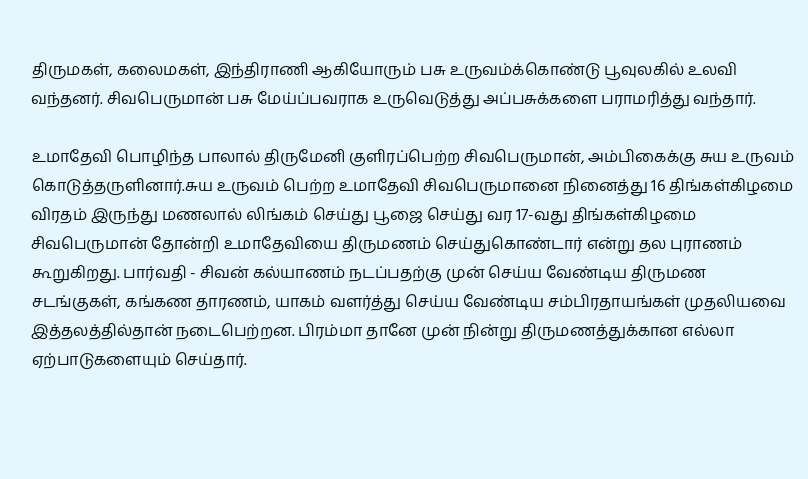திருமகள், கலைமகள், இந்திராணி ஆகியோரும் பசு உருவம்க்கொண்டு பூவுலகில் உலவி வந்தனர். சிவபெருமான் பசு மேய்ப்பவராக உருவெடுத்து அப்பசுக்களை பராமரித்து வந்தார்.

உமாதேவி பொழிந்த பாலால் திருமேனி குளிரப்பெற்ற சிவபெருமான், அம்பிகைக்கு சுய உருவம் கொடுத்தருளினார்.சுய உருவம் பெற்ற உமாதேவி சிவபெருமானை நினைத்து 16 திங்கள்கிழமை விரதம் இருந்து மணலால் லிங்கம் செய்து பூஜை செய்து வர 17-வது திங்கள்கிழமை சிவபெருமான் தோன்றி உமாதேவியை திருமணம் செய்துகொண்டார் என்று தல புராணம் கூறுகிறது. பார்வதி - சிவன் கல்யாணம் நடப்பதற்கு முன் செய்ய வேண்டிய திருமண சடங்குகள், கங்கண தாரணம், யாகம் வளர்த்து செய்ய வேண்டிய சம்பிரதாயங்கள் முதலியவை இத்தலத்தில்தான் நடைபெற்றன. பிரம்மா தானே முன் நின்று திருமணத்துக்கான எல்லா ஏற்பாடுகளையும் செய்தார்.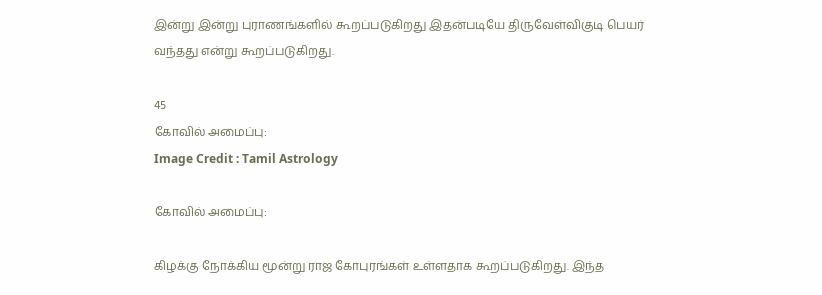இன்று இன்று புராணங்களில் கூறப்படுகிறது இதன்படியே திருவேள்விகுடி பெயர் வந்தது என்று கூறப்படுகிறது.

45
கோவில் அமைப்பு:
Image Credit : Tamil Astrology

கோவில் அமைப்பு:

கிழக்கு நோக்கிய மூன்று ராஜ கோபுரங்கள் உள்ளதாக கூறப்படுகிறது. இந்த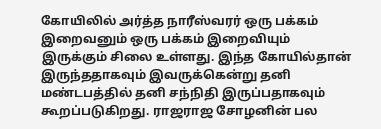கோயிலில் அர்த்த நாரீஸ்வரர் ஒரு பக்கம் இறைவனும் ஒரு பக்கம் இறைவியும் இருக்கும் சிலை உள்ளது. இந்த கோயில்தான் இருந்ததாகவும் இவருக்கென்று தனி மண்டபத்தில் தனி சந்நிதி இருப்பதாகவும் கூறப்படுகிறது. ராஜராஜ சோழனின் பல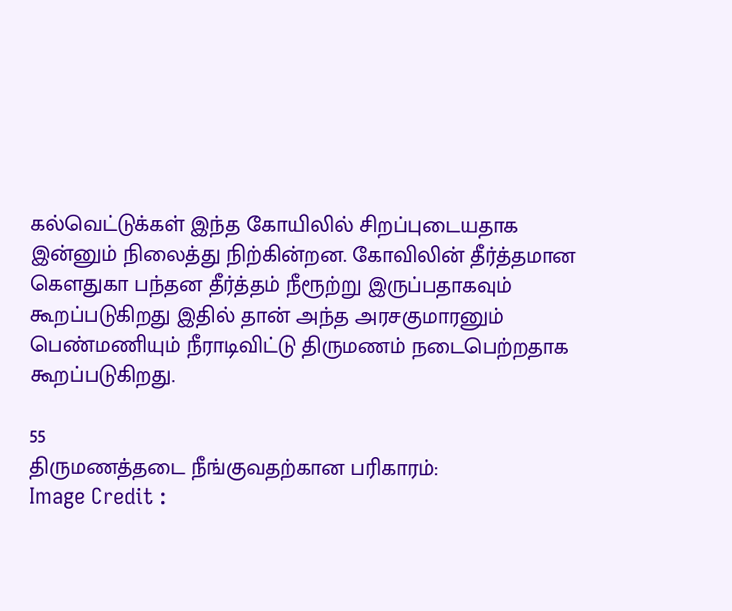கல்வெட்டுக்கள் இந்த கோயிலில் சிறப்புடையதாக இன்னும் நிலைத்து நிற்கின்றன. கோவிலின் தீர்த்தமான கௌதுகா பந்தன தீர்த்தம் நீரூற்று இருப்பதாகவும் கூறப்படுகிறது இதில் தான் அந்த அரசகுமாரனும் பெண்மணியும் நீராடிவிட்டு திருமணம் நடைபெற்றதாக கூறப்படுகிறது.

55
திருமணத்தடை நீங்குவதற்கான பரிகாரம்:
Image Credit :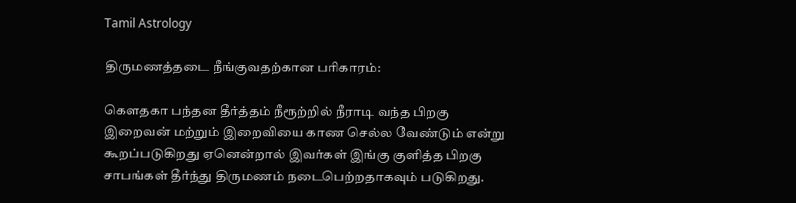Tamil Astrology

திருமணத்தடை நீங்குவதற்கான பரிகாரம்:

கௌதகா பந்தன தீர்த்தம் நீரூற்றில் நீராடி வந்த பிறகு இறைவன் மற்றும் இறைவியை காண செல்ல வேண்டும் என்று கூறப்படுகிறது ஏனென்றால் இவர்கள் இங்கு குளித்த பிறகு சாபங்கள் தீர்ந்து திருமணம் நடைபெற்றதாகவும் படுகிறது.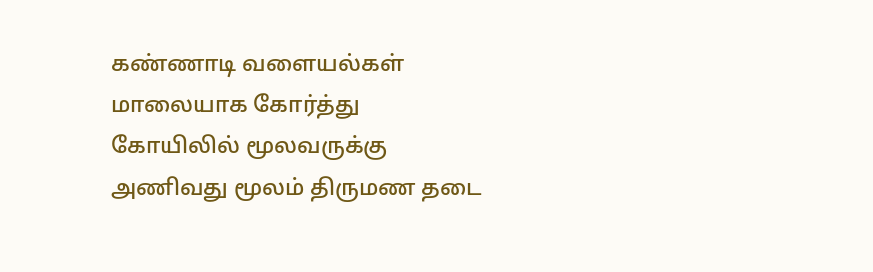கண்ணாடி வளையல்கள் மாலையாக கோர்த்து கோயிலில் மூலவருக்கு அணிவது மூலம் திருமண தடை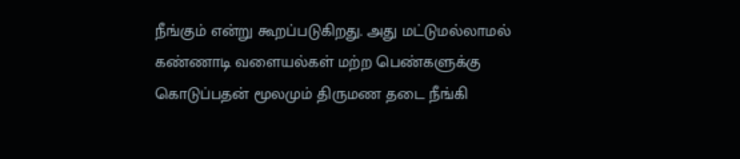நீங்கும் என்று கூறப்படுகிறது. அது மட்டுமல்லாமல் கண்ணாடி வளையல்கள் மற்ற பெண்களுக்கு கொடுப்பதன் மூலமும் திருமண தடை நீங்கி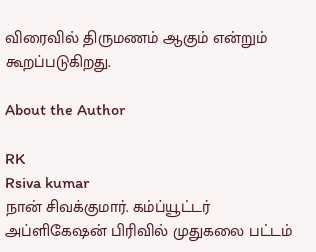விரைவில் திருமணம் ஆகும் என்றும் கூறப்படுகிறது.

About the Author

RK
Rsiva kumar
நான் சிவக்குமார். கம்ப்யூட்டர் அப்ளிகேஷன் பிரிவில் முதுகலை பட்டம்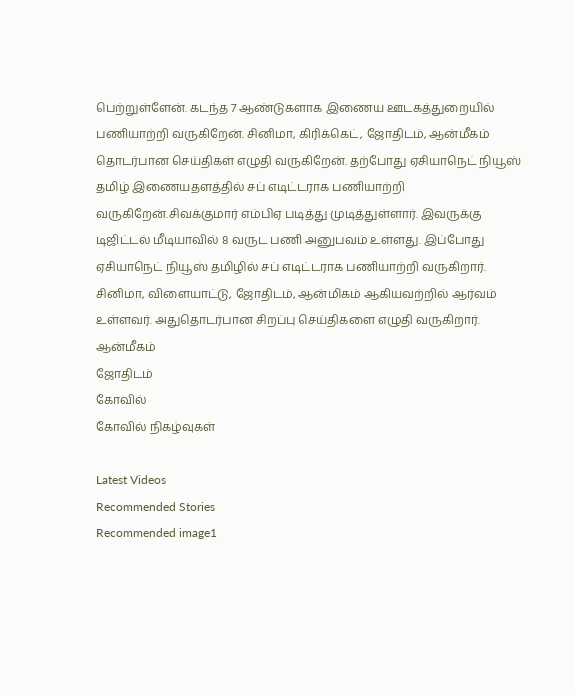பெற்றுள்ளேன். கடந்த 7 ஆண்டுகளாக இணைய ஊடகத்துறையில் பணியாற்றி வருகிறேன். சினிமா, கிரிக்கெட், ஜோதிடம், ஆன்மீகம் தொடர்பான செய்திகள் எழுதி வருகிறேன். தற்போது ஏசியாநெட் நியூஸ் தமிழ் இணையதளத்தில் சப் எடிட்டராக பணியாற்றி வருகிறேன்.சிவக்குமார் எம்பிஏ படித்து முடித்துள்ளார். இவருக்கு டிஜிட்டல் மீடியாவில் 8 வருட பணி அனுபவம் உள்ளது. இப்போது ஏசியாநெட் நியூஸ் தமிழில் சப் எடிட்டராக பணியாற்றி வருகிறார். சினிமா, விளையாட்டு, ஜோதிடம், ஆன்மிகம் ஆகியவற்றில் ஆர்வம் உள்ளவர். அதுதொடர்பான சிறப்பு செய்திகளை எழுதி வருகிறார்.
ஆன்மீகம்
ஜோதிடம்
கோவில்
கோவில் நிகழ்வுகள்

Latest Videos
Recommended Stories
Recommended image1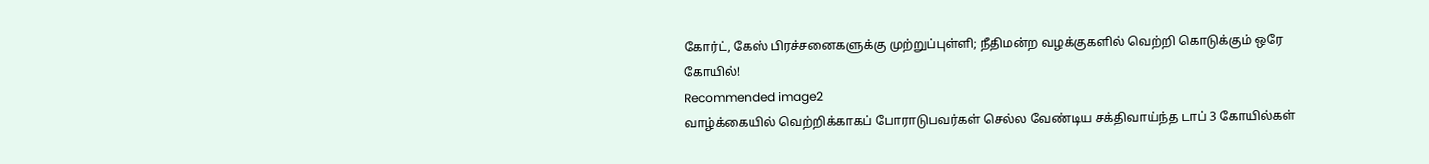கோர்ட், கேஸ் பிரச்சனைகளுக்கு முற்றுப்புள்ளி; நீதிமன்ற வழக்குகளில் வெற்றி கொடுக்கும் ஒரே கோயில்!
Recommended image2
வாழ்க்கையில் வெற்றிக்காகப் போராடுபவர்கள் செல்ல வேண்டிய சக்திவாய்ந்த டாப் 3 கோயில்கள்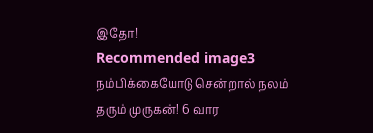இதோ!
Recommended image3
நம்பிக்கையோடு சென்றால் நலம் தரும் முருகன்! 6 வார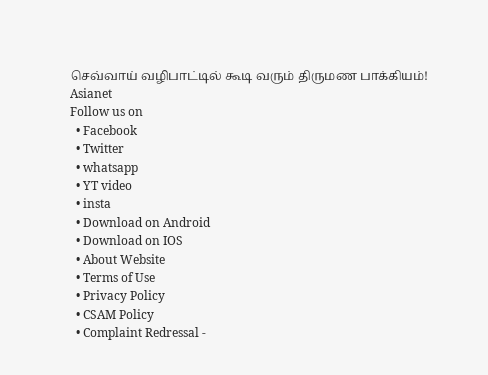செவ்வாய் வழிபாட்டில் கூடி வரும் திருமண பாக்கியம்!
Asianet
Follow us on
  • Facebook
  • Twitter
  • whatsapp
  • YT video
  • insta
  • Download on Android
  • Download on IOS
  • About Website
  • Terms of Use
  • Privacy Policy
  • CSAM Policy
  • Complaint Redressal -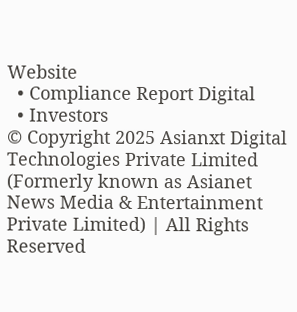Website
  • Compliance Report Digital
  • Investors
© Copyright 2025 Asianxt Digital Technologies Private Limited (Formerly known as Asianet News Media & Entertainment Private Limited) | All Rights Reserved